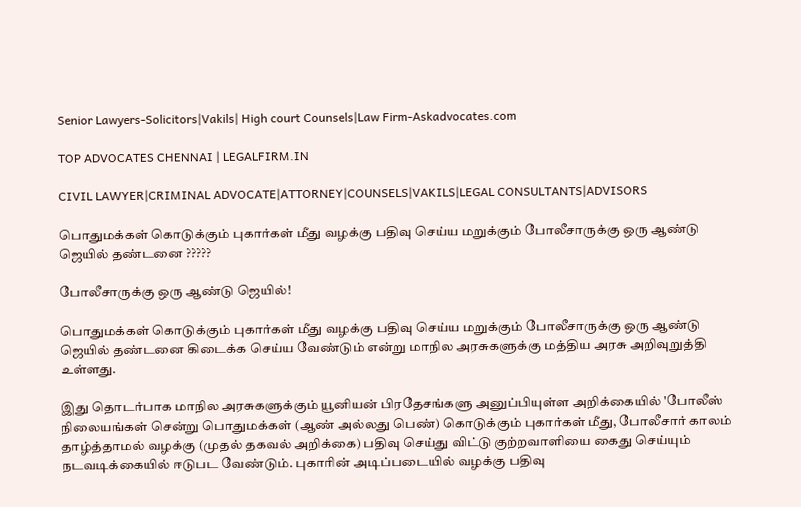Senior Lawyers-Solicitors|Vakils| High court Counsels|Law Firm-Askadvocates.com

TOP ADVOCATES CHENNAI | LEGALFIRM.IN

CIVIL LAWYER|CRIMINAL ADVOCATE|ATTORNEY|COUNSELS|VAKILS|LEGAL CONSULTANTS|ADVISORS

பொதுமக்கள் கொடுக்கும் புகார்கள் மீது வழக்கு பதிவு செய்ய மறுக்கும் போலீசாருக்கு ஒரு ஆண்டு ஜெயில் தண்டனை ?????

போலீசாருக்கு ஒரு ஆண்டு ஜெயில்!

பொதுமக்கள் கொடுக்கும் புகார்கள் மீது வழக்கு பதிவு செய்ய மறுக்கும் போலீசாருக்கு ஒரு ஆண்டு ஜெயில் தண்டனை கிடைக்க செய்ய வேண்டும் என்று மாநில அரசுகளுக்கு மத்திய அரசு அறிவுறுத்தி உள்ளது.

இது தொடர்பாக மாநில அரசுகளுக்கும் யூனியன் பிரதேசங்களு அனுப்பியுள்ள அறிக்கையில் 'போலீஸ் நிலையங்கள் சென்று பொதுமக்கள் (ஆண் அல்லது பெண்) கொடுக்கும் புகார்கள் மீது, போலீசார் காலம் தாழ்த்தாமல் வழக்கு (முதல் தகவல் அறிக்கை) பதிவு செய்து விட்டு குற்றவாளியை கைது செய்யும் நடவடிக்கையில் ஈடுபட வேண்டும். புகாரின் அடிப்படையில் வழக்கு பதிவு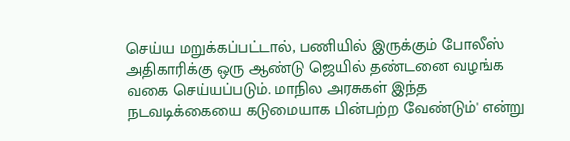செய்ய மறுக்கப்பட்டால், பணியில் இருக்கும் போலீஸ் அதிகாரிக்கு ஒரு ஆண்டு ஜெயில் தண்டனை வழங்க வகை செய்யப்படும். மாநில அரசுகள் இந்த நடவடிக்கையை கடுமையாக பின்பற்ற வேண்டும்' என்று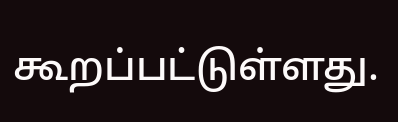கூறப்பட்டுள்ளது.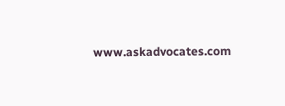www.askadvocates.com